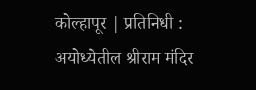कोल्हापूर | प्रतिनिधी :
अयोध्येतील श्रीराम मंदिर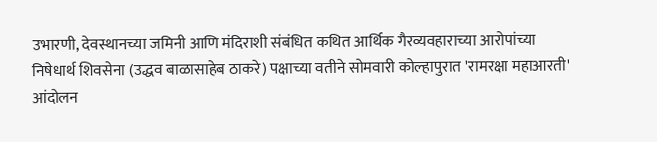उभारणी, देवस्थानच्या जमिनी आणि मंदिराशी संबंधित कथित आर्थिक गैरव्यवहाराच्या आरोपांच्या निषेधार्थ शिवसेना (उद्धव बाळासाहेब ठाकरे) पक्षाच्या वतीने सोमवारी कोल्हापुरात 'रामरक्षा महाआरती' आंदोलन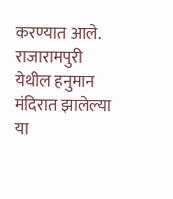करण्यात आले. राजारामपुरी येथील हनुमान मंदिरात झालेल्या या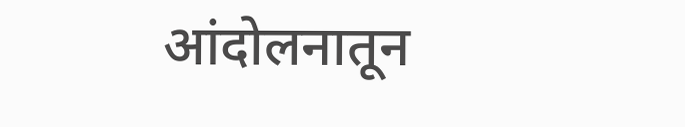आंदोलनातून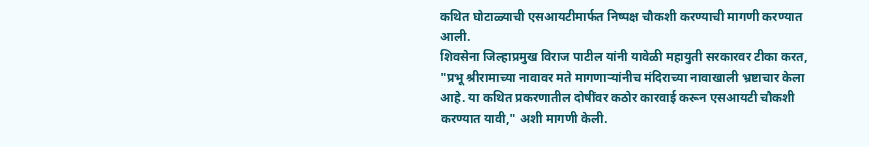कथित घोटाळ्याची एसआयटीमार्फत निष्पक्ष चौकशी करण्याची मागणी करण्यात आली.
शिवसेना जिल्हाप्रमुख विराज पाटील यांनी यावेळी महायुती सरकारवर टीका करत, "प्रभू श्रीरामाच्या नावावर मते मागणाऱ्यांनीच मंदिराच्या नावाखाली भ्रष्टाचार केला आहे. या कथित प्रकरणातील दोषींवर कठोर कारवाई करून एसआयटी चौकशी करण्यात यावी," अशी मागणी केली.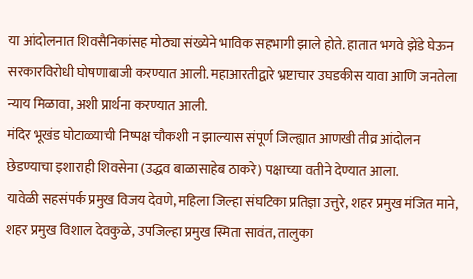या आंदोलनात शिवसैनिकांसह मोठ्या संख्येने भाविक सहभागी झाले होते. हातात भगवे झेंडे घेऊन सरकारविरोधी घोषणाबाजी करण्यात आली. महाआरतीद्वारे भ्रष्टाचार उघडकीस यावा आणि जनतेला न्याय मिळावा, अशी प्रार्थना करण्यात आली.
मंदिर भूखंड घोटाळ्याची निष्पक्ष चौकशी न झाल्यास संपूर्ण जिल्ह्यात आणखी तीव्र आंदोलन छेडण्याचा इशाराही शिवसेना (उद्धव बाळासाहेब ठाकरे) पक्षाच्या वतीने देण्यात आला.
यावेळी सहसंपर्क प्रमुख विजय देवणे, महिला जिल्हा संघटिका प्रतिज्ञा उत्तुरे, शहर प्रमुख मंजित माने, शहर प्रमुख विशाल देवकुळे, उपजिल्हा प्रमुख स्मिता सावंत, तालुका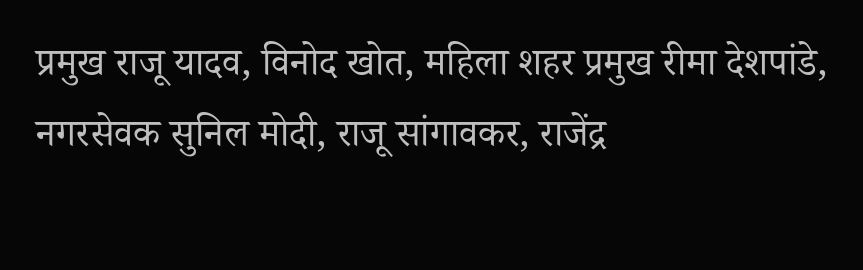प्रमुख राजू यादव, विनोद खोत, महिला शहर प्रमुख रीमा देशपांडे, नगरसेवक सुनिल मोदी, राजू सांगावकर, राजेंद्र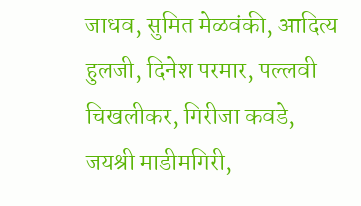जाधव, सुमित मेळवंकी, आदित्य हुलजी, दिनेश परमार, पल्लवी चिखलीकर, गिरीजा कवडे, जयश्री माडीमगिरी,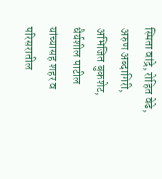स्मिता वांद्रे, रोहित वेढे, अरुण अब्दागिरी, अभिजित बुकशेट, धैर्यशील पाटील यांच्यासह शहर व परिसरातील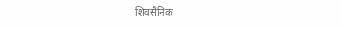शिवसैनिक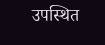उपस्थित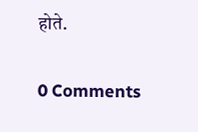होते.

0 Comments